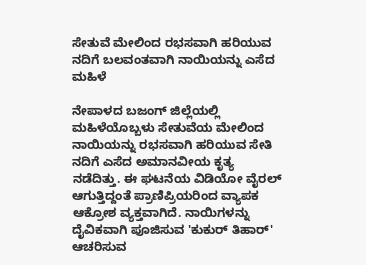ಸೇತುವೆ ಮೇಲಿಂದ ರಭಸವಾಗಿ ಹರಿಯುವ ನದಿಗೆ ಬಲವಂತವಾಗಿ ನಾಯಿಯನ್ನು ಎಸೆದ ಮಹಿಳೆ

ನೇಪಾಳದ ಬಜಂಗ್ ಜಿಲ್ಲೆಯಲ್ಲಿ ಮಹಿಳೆಯೊಬ್ಬಳು ಸೇತುವೆಯ ಮೇಲಿಂದ ನಾಯಿಯನ್ನು ರಭಸವಾಗಿ ಹರಿಯುವ ಸೇತಿ ನದಿಗೆ ಎಸೆದ ಅಮಾನವೀಯ ಕೃತ್ಯ ನಡೆದಿತ್ತು. ಈ ಘಟನೆಯ ವಿಡಿಯೋ ವೈರಲ್ ಆಗುತ್ತಿದ್ದಂತೆ ಪ್ರಾಣಿಪ್ರಿಯರಿಂದ ವ್ಯಾಪಕ ಆಕ್ರೋಶ ವ್ಯಕ್ತವಾಗಿದೆ. ನಾಯಿಗಳನ್ನು ದೈವಿಕವಾಗಿ ಪೂಜಿಸುವ 'ಕುಕುರ್ ತಿಹಾರ್' ಆಚರಿಸುವ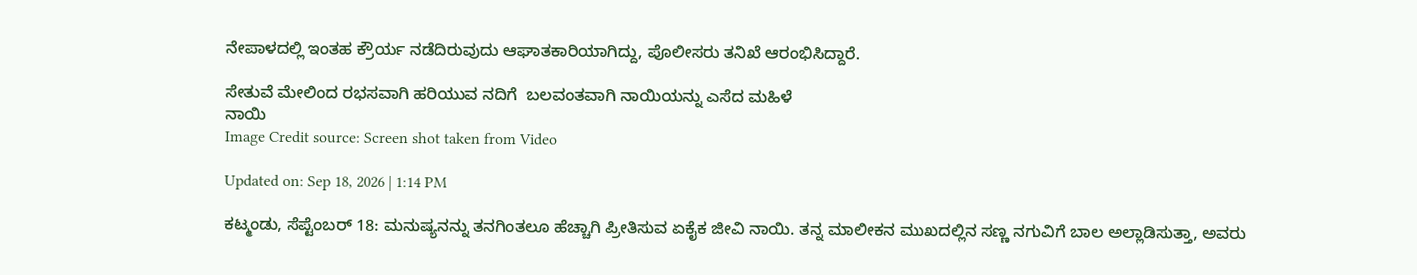ನೇಪಾಳದಲ್ಲಿ ಇಂತಹ ಕ್ರೌರ್ಯ ನಡೆದಿರುವುದು ಆಘಾತಕಾರಿಯಾಗಿದ್ದು, ಪೊಲೀಸರು ತನಿಖೆ ಆರಂಭಿಸಿದ್ದಾರೆ.

ಸೇತುವೆ ಮೇಲಿಂದ ರಭಸವಾಗಿ ಹರಿಯುವ ನದಿಗೆ  ಬಲವಂತವಾಗಿ ನಾಯಿಯನ್ನು ಎಸೆದ ಮಹಿಳೆ
ನಾಯಿ
Image Credit source: Screen shot taken from Video

Updated on: Sep 18, 2026 | 1:14 PM

ಕಟ್ಮಂಡು, ಸೆಪ್ಟೆಂಬರ್ 18: ಮನುಷ್ಯನನ್ನು ತನಗಿಂತಲೂ ಹೆಚ್ಚಾಗಿ ಪ್ರೀತಿಸುವ ಏಕೈಕ ಜೀವಿ ನಾಯಿ. ತನ್ನ ಮಾಲೀಕನ ಮುಖದಲ್ಲಿನ ಸಣ್ಣ ನಗುವಿಗೆ ಬಾಲ ಅಲ್ಲಾಡಿಸುತ್ತಾ, ಅವರು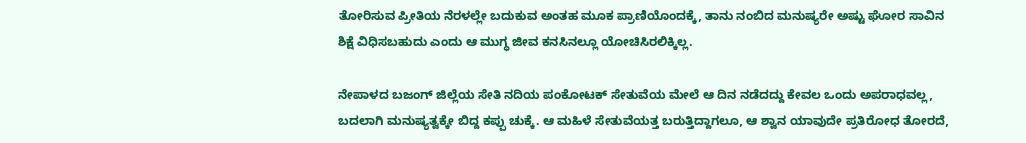ತೋರಿಸುವ ಪ್ರೀತಿಯ ನೆರಳಲ್ಲೇ ಬದುಕುವ ಅಂತಹ ಮೂಕ ಪ್ರಾಣಿಯೊಂದಕ್ಕೆ, ತಾನು ನಂಬಿದ ಮನುಷ್ಯರೇ ಅಷ್ಟು ಘೋರ ಸಾವಿನ ಶಿಕ್ಷೆ ವಿಧಿಸಬಹುದು ಎಂದು ಆ ಮುಗ್ಧ ಜೀವ ಕನಸಿನಲ್ಲೂ ಯೋಚಿಸಿರಲಿಕ್ಕಿಲ್ಲ.

ನೇಪಾಳದ ಬಜಂಗ್ ಜಿಲ್ಲೆಯ ಸೇತಿ ನದಿಯ ಪಂಕೋಟಕ್ ಸೇತುವೆಯ ಮೇಲೆ ಆ ದಿನ ನಡೆದದ್ದು ಕೇವಲ ಒಂದು ಅಪರಾಧವಲ್ಲ, ಬದಲಾಗಿ ಮನುಷ್ಯತ್ವಕ್ಕೇ ಬಿದ್ದ ಕಪ್ಪು ಚುಕ್ಕೆ. ಆ ಮಹಿಳೆ ಸೇತುವೆಯತ್ತ ಬರುತ್ತಿದ್ದಾಗಲೂ, ಆ ಶ್ವಾನ ಯಾವುದೇ ಪ್ರತಿರೋಧ ತೋರದೆ,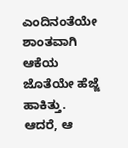ಎಂದಿನಂತೆಯೇ ಶಾಂತವಾಗಿ ಆಕೆಯ ಜೊತೆಯೇ ಹೆಜ್ಜೆ ಹಾಕಿತ್ತು. ಆದರೆ, ಆ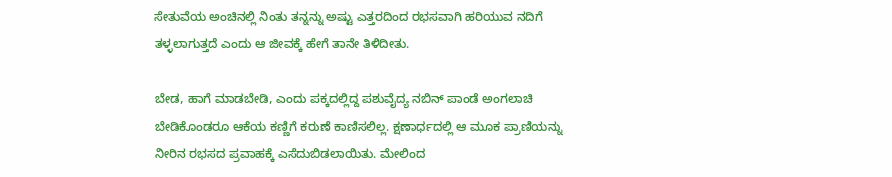ಸೇತುವೆಯ ಅಂಚಿನಲ್ಲಿ ನಿಂತು ತನ್ನನ್ನು ಅಷ್ಟು ಎತ್ತರದಿಂದ ರಭಸವಾಗಿ ಹರಿಯುವ ನದಿಗೆ ತಳ್ಳಲಾಗುತ್ತದೆ ಎಂದು ಆ ಜೀವಕ್ಕೆ ಹೇಗೆ ತಾನೇ ತಿಳಿದೀತು.

ಬೇಡ, ಹಾಗೆ ಮಾಡಬೇಡಿ, ಎಂದು ಪಕ್ಕದಲ್ಲಿದ್ದ ಪಶುವೈದ್ಯ ನಬಿನ್ ಪಾಂಡೆ ಅಂಗಲಾಚಿ ಬೇಡಿಕೊಂಡರೂ ಆಕೆಯ ಕಣ್ಣಿಗೆ ಕರುಣೆ ಕಾಣಿಸಲಿಲ್ಲ. ಕ್ಷಣಾರ್ಧದಲ್ಲಿ ಆ ಮೂಕ ಪ್ರಾಣಿಯನ್ನು ನೀರಿನ ರಭಸದ ಪ್ರವಾಹಕ್ಕೆ ಎಸೆದುಬಿಡಲಾಯಿತು. ಮೇಲಿಂದ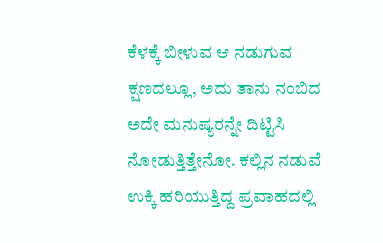ಕೆಳಕ್ಕೆ ಬೀಳುವ ಆ ನಡುಗುವ ಕ್ಷಣದಲ್ಲೂ, ಅದು ತಾನು ನಂಬಿದ ಅದೇ ಮನುಷ್ಯರನ್ನೇ ದಿಟ್ಟಿಸಿ ನೋಡುತ್ತಿತ್ತೇನೋ. ಕಲ್ಲಿನ ನಡುವೆ ಉಕ್ಕಿ ಹರಿಯುತ್ತಿದ್ದ ಪ್ರವಾಹದಲ್ಲಿ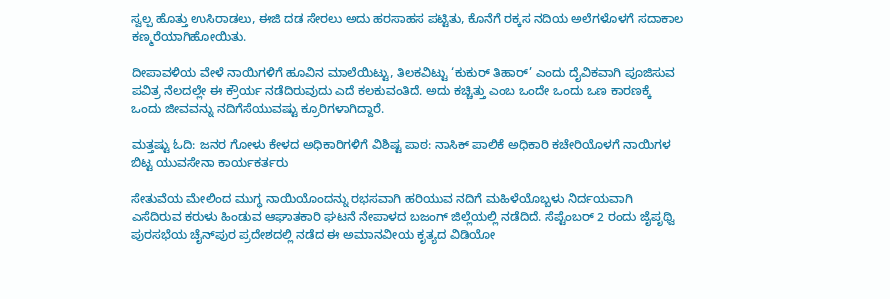ಸ್ವಲ್ಪ ಹೊತ್ತು ಉಸಿರಾಡಲು, ಈಜಿ ದಡ ಸೇರಲು ಅದು ಹರಸಾಹಸ ಪಟ್ಟಿತು, ಕೊನೆಗೆ ರಕ್ಕಸ ನದಿಯ ಅಲೆಗಳೊಳಗೆ ಸದಾಕಾಲ ಕಣ್ಮರೆಯಾಗಿಹೋಯಿತು.

ದೀಪಾವಳಿಯ ವೇಳೆ ನಾಯಿಗಳಿಗೆ ಹೂವಿನ ಮಾಲೆಯಿಟ್ಟು, ತಿಲಕವಿಟ್ಟು ‘ಕುಕುರ್ ತಿಹಾರ್’ ಎಂದು ದೈವಿಕವಾಗಿ ಪೂಜಿಸುವ ಪವಿತ್ರ ನೆಲದಲ್ಲೇ ಈ ಕ್ರೌರ್ಯ ನಡೆದಿರುವುದು ಎದೆ ಕಲಕುವಂತಿದೆ. ಅದು ಕಚ್ಚಿತ್ತು ಎಂಬ ಒಂದೇ ಒಂದು ಒಣ ಕಾರಣಕ್ಕೆ ಒಂದು ಜೀವವನ್ನು ನದಿಗೆಸೆಯುವಷ್ಟು ಕ್ರೂರಿಗಳಾಗಿದ್ದಾರೆ.

ಮತ್ತಷ್ಟು ಓದಿ: ಜನರ ಗೋಳು ಕೇಳದ ಅಧಿಕಾರಿಗಳಿಗೆ ವಿಶಿಷ್ಟ ಪಾಠ: ನಾಸಿಕ್ ಪಾಲಿಕೆ ಅಧಿಕಾರಿ ಕಚೇರಿಯೊಳಗೆ ನಾಯಿಗಳ ಬಿಟ್ಟ ಯುವಸೇನಾ ಕಾರ್ಯಕರ್ತರು

ಸೇತುವೆಯ ಮೇಲಿಂದ ಮುಗ್ಧ ನಾಯಿಯೊಂದನ್ನು ರಭಸವಾಗಿ ಹರಿಯುವ ನದಿಗೆ ಮಹಿಳೆಯೊಬ್ಬಳು ನಿರ್ದಯವಾಗಿ ಎಸೆದಿರುವ ಕರುಳು ಹಿಂಡುವ ಆಘಾತಕಾರಿ ಘಟನೆ ನೇಪಾಳದ ಬಜಂಗ್ ಜಿಲ್ಲೆಯಲ್ಲಿ ನಡೆದಿದೆ. ಸೆಪ್ಟೆಂಬರ್ 2 ರಂದು ಜೈಪೃಥ್ವಿ ಪುರಸಭೆಯ ಚೈನ್‌ಪುರ ಪ್ರದೇಶದಲ್ಲಿ ನಡೆದ ಈ ಅಮಾನವೀಯ ಕೃತ್ಯದ ವಿಡಿಯೋ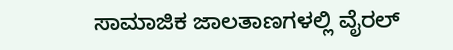ಸಾಮಾಜಿಕ ಜಾಲತಾಣಗಳಲ್ಲಿ ವೈರಲ್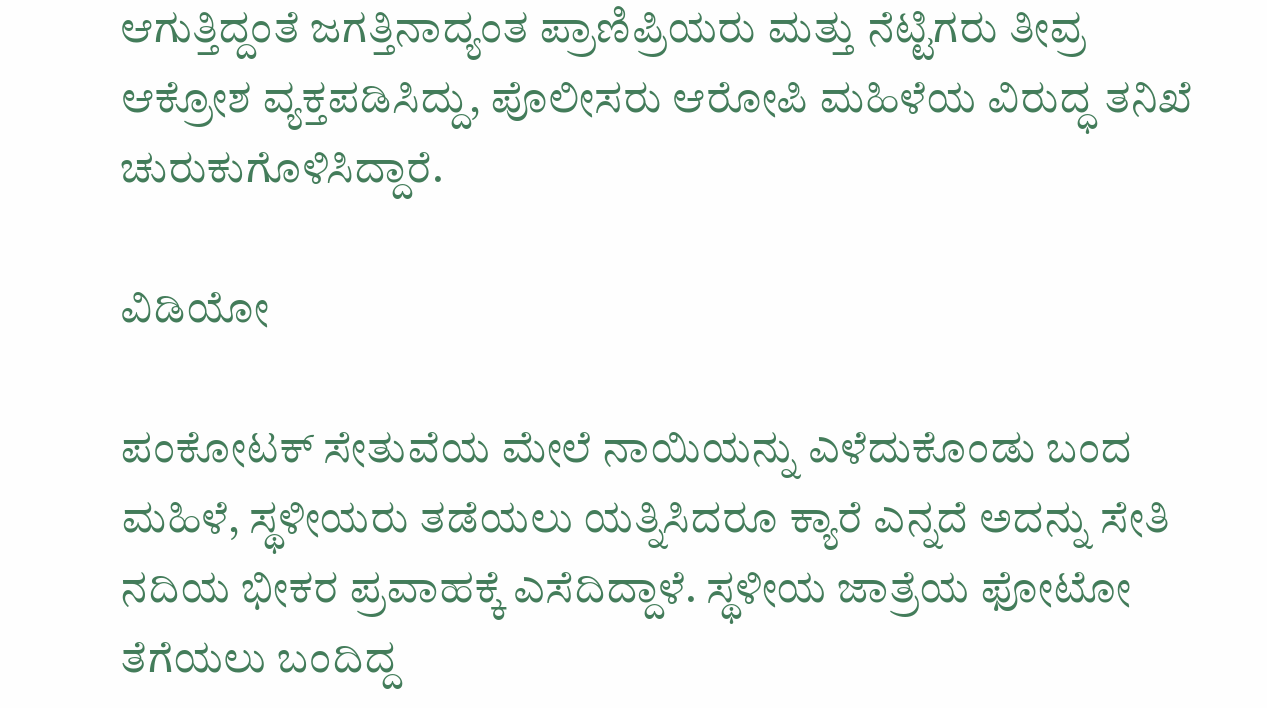ಆಗುತ್ತಿದ್ದಂತೆ ಜಗತ್ತಿನಾದ್ಯಂತ ಪ್ರಾಣಿಪ್ರಿಯರು ಮತ್ತು ನೆಟ್ಟಿಗರು ತೀವ್ರ ಆಕ್ರೋಶ ವ್ಯಕ್ತಪಡಿಸಿದ್ದು, ಪೊಲೀಸರು ಆರೋಪಿ ಮಹಿಳೆಯ ವಿರುದ್ಧ ತನಿಖೆ ಚುರುಕುಗೊಳಿಸಿದ್ದಾರೆ.

ವಿಡಿಯೋ

ಪಂಕೋಟಕ್ ಸೇತುವೆಯ ಮೇಲೆ ನಾಯಿಯನ್ನು ಎಳೆದುಕೊಂಡು ಬಂದ ಮಹಿಳೆ, ಸ್ಥಳೀಯರು ತಡೆಯಲು ಯತ್ನಿಸಿದರೂ ಕ್ಯಾರೆ ಎನ್ನದೆ ಅದನ್ನು ಸೇತಿ ನದಿಯ ಭೀಕರ ಪ್ರವಾಹಕ್ಕೆ ಎಸೆದಿದ್ದಾಳೆ. ಸ್ಥಳೀಯ ಜಾತ್ರೆಯ ಫೋಟೋ ತೆಗೆಯಲು ಬಂದಿದ್ದ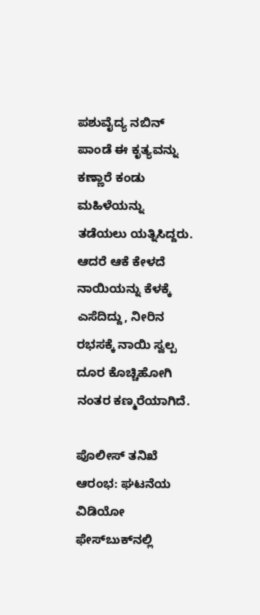ಪಶುವೈದ್ಯ ನಬಿನ್ ಪಾಂಡೆ ಈ ಕೃತ್ಯವನ್ನು ಕಣ್ಣಾರೆ ಕಂಡು ಮಹಿಳೆಯನ್ನು ತಡೆಯಲು ಯತ್ನಿಸಿದ್ದರು. ಆದರೆ ಆಕೆ ಕೇಳದೆ ನಾಯಿಯನ್ನು ಕೆಳಕ್ಕೆ ಎಸೆದಿದ್ದು, ನೀರಿನ ರಭಸಕ್ಕೆ ನಾಯಿ ಸ್ವಲ್ಪ ದೂರ ಕೊಚ್ಚಿಹೋಗಿ ನಂತರ ಕಣ್ಮರೆಯಾಗಿದೆ.

ಪೊಲೀಸ್ ತನಿಖೆ ಆರಂಭ: ಘಟನೆಯ ವಿಡಿಯೋ ಫೇಸ್‌ಬುಕ್‌ನಲ್ಲಿ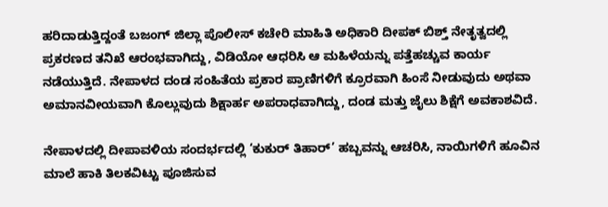ಹರಿದಾಡುತ್ತಿದ್ದಂತೆ ಬಜಂಗ್ ಜಿಲ್ಲಾ ಪೊಲೀಸ್ ಕಚೇರಿ ಮಾಹಿತಿ ಅಧಿಕಾರಿ ದೀಪಕ್ ಬಿಶ್ತ್ ನೇತೃತ್ವದಲ್ಲಿ ಪ್ರಕರಣದ ತನಿಖೆ ಆರಂಭವಾಗಿದ್ದು, ವಿಡಿಯೋ ಆಧರಿಸಿ ಆ ಮಹಿಳೆಯನ್ನು ಪತ್ತೆಹಚ್ಚುವ ಕಾರ್ಯ ನಡೆಯುತ್ತಿದೆ. ನೇಪಾಳದ ದಂಡ ಸಂಹಿತೆಯ ಪ್ರಕಾರ ಪ್ರಾಣಿಗಳಿಗೆ ಕ್ರೂರವಾಗಿ ಹಿಂಸೆ ನೀಡುವುದು ಅಥವಾ ಅಮಾನವೀಯವಾಗಿ ಕೊಲ್ಲುವುದು ಶಿಕ್ಷಾರ್ಹ ಅಪರಾಧವಾಗಿದ್ದು, ದಂಡ ಮತ್ತು ಜೈಲು ಶಿಕ್ಷೆಗೆ ಅವಕಾಶವಿದೆ.

ನೇಪಾಳದಲ್ಲಿ ದೀಪಾವಳಿಯ ಸಂದರ್ಭದಲ್ಲಿ ‘ಕುಕುರ್ ತಿಹಾರ್’ ಹಬ್ಬವನ್ನು ಆಚರಿಸಿ, ನಾಯಿಗಳಿಗೆ ಹೂವಿನ ಮಾಲೆ ಹಾಕಿ ತಿಲಕವಿಟ್ಟು ಪೂಜಿಸುವ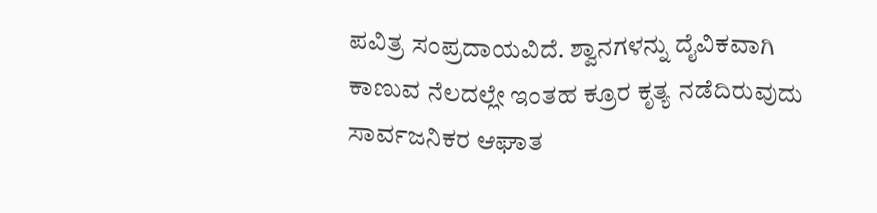ಪವಿತ್ರ ಸಂಪ್ರದಾಯವಿದೆ. ಶ್ವಾನಗಳನ್ನು ದೈವಿಕವಾಗಿ ಕಾಣುವ ನೆಲದಲ್ಲೇ ಇಂತಹ ಕ್ರೂರ ಕೃತ್ಯ ನಡೆದಿರುವುದು ಸಾರ್ವಜನಿಕರ ಆಘಾತ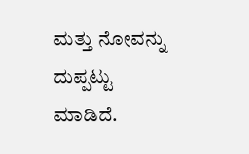ಮತ್ತು ನೋವನ್ನು ದುಪ್ಪಟ್ಟು ಮಾಡಿದೆ.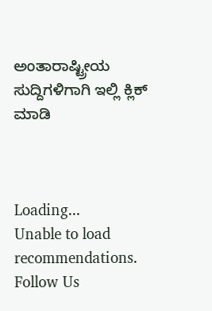ಅಂತಾರಾಷ್ಟ್ರೀಯ ಸುದ್ದಿಗಳಿಗಾಗಿ ಇಲ್ಲಿ ಕ್ಲಿಕ್ ಮಾಡಿ



Loading...
Unable to load recommendations.
Follow Us